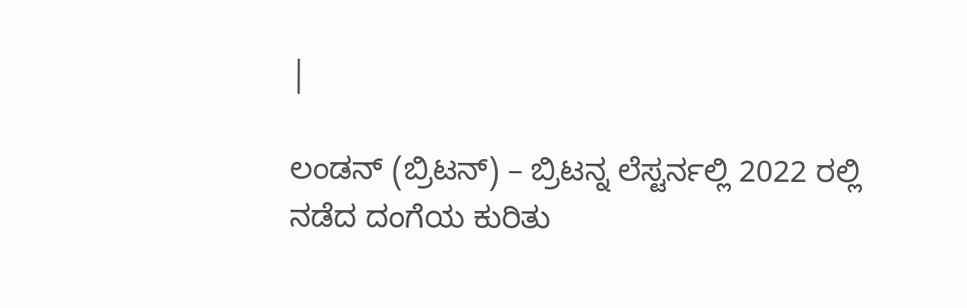|

ಲಂಡನ್ (ಬ್ರಿಟನ್) – ಬ್ರಿಟನ್ನ ಲೆಸ್ಟರ್ನಲ್ಲಿ 2022 ರಲ್ಲಿ ನಡೆದ ದಂಗೆಯ ಕುರಿತು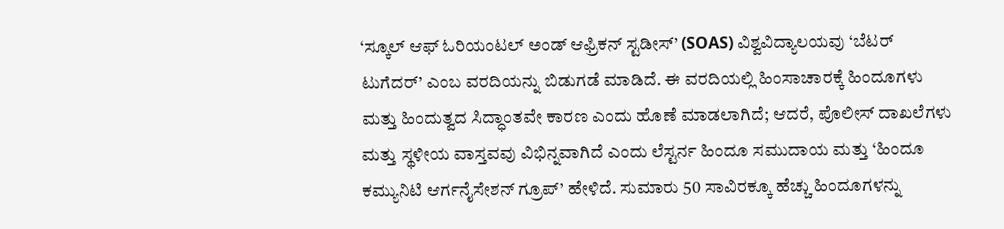‘ಸ್ಕೂಲ್ ಆಫ್ ಓರಿಯಂಟಲ್ ಅಂಡ್ ಆಫ್ರಿಕನ್ ಸ್ಟಡೀಸ್’ (SOAS) ವಿಶ್ವವಿದ್ಯಾಲಯವು ‘ಬೆಟರ್ ಟುಗೆದರ್’ ಎಂಬ ವರದಿಯನ್ನು ಬಿಡುಗಡೆ ಮಾಡಿದೆ. ಈ ವರದಿಯಲ್ಲಿ ಹಿಂಸಾಚಾರಕ್ಕೆ ಹಿಂದೂಗಳು ಮತ್ತು ಹಿಂದುತ್ವದ ಸಿದ್ಧಾಂತವೇ ಕಾರಣ ಎಂದು ಹೊಣೆ ಮಾಡಲಾಗಿದೆ; ಆದರೆ, ಪೊಲೀಸ್ ದಾಖಲೆಗಳು ಮತ್ತು ಸ್ಥಳೀಯ ವಾಸ್ತವವು ವಿಭಿನ್ನವಾಗಿದೆ ಎಂದು ಲೆಸ್ಟರ್ನ ಹಿಂದೂ ಸಮುದಾಯ ಮತ್ತು ‘ಹಿಂದೂ ಕಮ್ಯುನಿಟಿ ಆರ್ಗನೈಸೇಶನ್ ಗ್ರೂಪ್’ ಹೇಳಿದೆ. ಸುಮಾರು 50 ಸಾವಿರಕ್ಕೂ ಹೆಚ್ಚು ಹಿಂದೂಗಳನ್ನು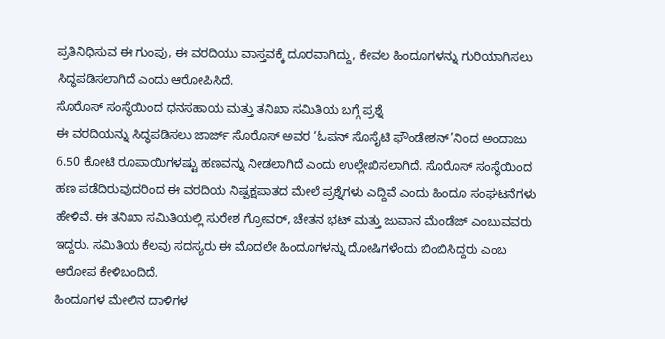ಪ್ರತಿನಿಧಿಸುವ ಈ ಗುಂಪು, ಈ ವರದಿಯು ವಾಸ್ತವಕ್ಕೆ ದೂರವಾಗಿದ್ದು, ಕೇವಲ ಹಿಂದೂಗಳನ್ನು ಗುರಿಯಾಗಿಸಲು ಸಿದ್ಧಪಡಿಸಲಾಗಿದೆ ಎಂದು ಆರೋಪಿಸಿದೆ.
ಸೊರೊಸ್ ಸಂಸ್ಥೆಯಿಂದ ಧನಸಹಾಯ ಮತ್ತು ತನಿಖಾ ಸಮಿತಿಯ ಬಗ್ಗೆ ಪ್ರಶ್ನೆ
ಈ ವರದಿಯನ್ನು ಸಿದ್ಧಪಡಿಸಲು ಜಾರ್ಜ್ ಸೊರೊಸ್ ಅವರ ‘ಓಪನ್ ಸೊಸೈಟಿ ಫೌಂಡೇಶನ್’ನಿಂದ ಅಂದಾಜು 6.50 ಕೋಟಿ ರೂಪಾಯಿಗಳಷ್ಟು ಹಣವನ್ನು ನೀಡಲಾಗಿದೆ ಎಂದು ಉಲ್ಲೇಖಿಸಲಾಗಿದೆ. ಸೊರೊಸ್ ಸಂಸ್ಥೆಯಿಂದ ಹಣ ಪಡೆದಿರುವುದರಿಂದ ಈ ವರದಿಯ ನಿಷ್ಪಕ್ಷಪಾತದ ಮೇಲೆ ಪ್ರಶ್ನೆಗಳು ಎದ್ದಿವೆ ಎಂದು ಹಿಂದೂ ಸಂಘಟನೆಗಳು ಹೇಳಿವೆ. ಈ ತನಿಖಾ ಸಮಿತಿಯಲ್ಲಿ ಸುರೇಶ ಗ್ರೋವರ್, ಚೇತನ ಭಟ್ ಮತ್ತು ಜುವಾನ ಮೆಂಡೆಜ್ ಎಂಬುವವರು ಇದ್ದರು. ಸಮಿತಿಯ ಕೆಲವು ಸದಸ್ಯರು ಈ ಮೊದಲೇ ಹಿಂದೂಗಳನ್ನು ದೋಷಿಗಳೆಂದು ಬಿಂಬಿಸಿದ್ದರು ಎಂಬ ಆರೋಪ ಕೇಳಿಬಂದಿದೆ.
ಹಿಂದೂಗಳ ಮೇಲಿನ ದಾಳಿಗಳ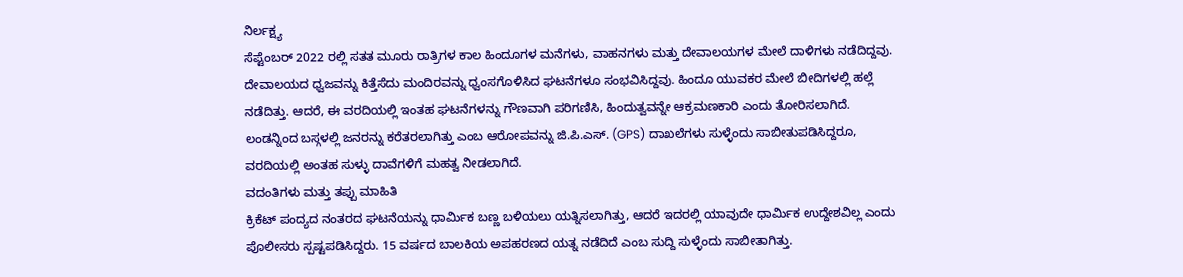ನಿರ್ಲಕ್ಷ್ಯ
ಸೆಪ್ಟೆಂಬರ್ 2022 ರಲ್ಲಿ ಸತತ ಮೂರು ರಾತ್ರಿಗಳ ಕಾಲ ಹಿಂದೂಗಳ ಮನೆಗಳು, ವಾಹನಗಳು ಮತ್ತು ದೇವಾಲಯಗಳ ಮೇಲೆ ದಾಳಿಗಳು ನಡೆದಿದ್ದವು. ದೇವಾಲಯದ ಧ್ವಜವನ್ನು ಕಿತ್ತೆಸೆದು ಮಂದಿರವನ್ನು ಧ್ವಂಸಗೊಳಿಸಿದ ಘಟನೆಗಳೂ ಸಂಭವಿಸಿದ್ದವು. ಹಿಂದೂ ಯುವಕರ ಮೇಲೆ ಬೀದಿಗಳಲ್ಲಿ ಹಲ್ಲೆ ನಡೆದಿತ್ತು. ಆದರೆ, ಈ ವರದಿಯಲ್ಲಿ ಇಂತಹ ಘಟನೆಗಳನ್ನು ಗೌಣವಾಗಿ ಪರಿಗಣಿಸಿ, ಹಿಂದುತ್ವವನ್ನೇ ಆಕ್ರಮಣಕಾರಿ ಎಂದು ತೋರಿಸಲಾಗಿದೆ. ಲಂಡನ್ನಿಂದ ಬಸ್ಗಳಲ್ಲಿ ಜನರನ್ನು ಕರೆತರಲಾಗಿತ್ತು ಎಂಬ ಆರೋಪವನ್ನು ಜಿ.ಪಿ.ಎಸ್. (GPS) ದಾಖಲೆಗಳು ಸುಳ್ಳೆಂದು ಸಾಬೀತುಪಡಿಸಿದ್ದರೂ, ವರದಿಯಲ್ಲಿ ಅಂತಹ ಸುಳ್ಳು ದಾವೆಗಳಿಗೆ ಮಹತ್ವ ನೀಡಲಾಗಿದೆ.
ವದಂತಿಗಳು ಮತ್ತು ತಪ್ಪು ಮಾಹಿತಿ
ಕ್ರಿಕೆಟ್ ಪಂದ್ಯದ ನಂತರದ ಘಟನೆಯನ್ನು ಧಾರ್ಮಿಕ ಬಣ್ಣ ಬಳಿಯಲು ಯತ್ನಿಸಲಾಗಿತ್ತು, ಆದರೆ ಇದರಲ್ಲಿ ಯಾವುದೇ ಧಾರ್ಮಿಕ ಉದ್ದೇಶವಿಲ್ಲ ಎಂದು ಪೊಲೀಸರು ಸ್ಪಷ್ಟಪಡಿಸಿದ್ದರು. 15 ವರ್ಷದ ಬಾಲಕಿಯ ಅಪಹರಣದ ಯತ್ನ ನಡೆದಿದೆ ಎಂಬ ಸುದ್ದಿ ಸುಳ್ಳೆಂದು ಸಾಬೀತಾಗಿತ್ತು.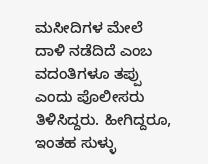ಮಸೀದಿಗಳ ಮೇಲೆ ದಾಳಿ ನಡೆದಿದೆ ಎಂಬ ವದಂತಿಗಳೂ ತಪ್ಪು ಎಂದು ಪೊಲೀಸರು ತಿಳಿಸಿದ್ದರು. ಹೀಗಿದ್ದರೂ, ಇಂತಹ ಸುಳ್ಳು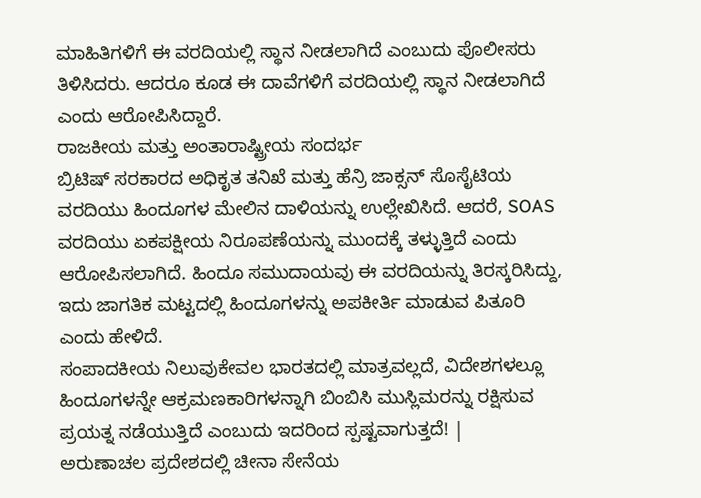ಮಾಹಿತಿಗಳಿಗೆ ಈ ವರದಿಯಲ್ಲಿ ಸ್ಥಾನ ನೀಡಲಾಗಿದೆ ಎಂಬುದು ಪೊಲೀಸರು ತಿಳಿಸಿದರು. ಆದರೂ ಕೂಡ ಈ ದಾವೆಗಳಿಗೆ ವರದಿಯಲ್ಲಿ ಸ್ಥಾನ ನೀಡಲಾಗಿದೆ ಎಂದು ಆರೋಪಿಸಿದ್ದಾರೆ.
ರಾಜಕೀಯ ಮತ್ತು ಅಂತಾರಾಷ್ಟ್ರೀಯ ಸಂದರ್ಭ
ಬ್ರಿಟಿಷ್ ಸರಕಾರದ ಅಧಿಕೃತ ತನಿಖೆ ಮತ್ತು ಹೆನ್ರಿ ಜಾಕ್ಸನ್ ಸೊಸೈಟಿಯ ವರದಿಯು ಹಿಂದೂಗಳ ಮೇಲಿನ ದಾಳಿಯನ್ನು ಉಲ್ಲೇಖಿಸಿದೆ. ಆದರೆ, SOAS ವರದಿಯು ಏಕಪಕ್ಷೀಯ ನಿರೂಪಣೆಯನ್ನು ಮುಂದಕ್ಕೆ ತಳ್ಳುತ್ತಿದೆ ಎಂದು ಆರೋಪಿಸಲಾಗಿದೆ. ಹಿಂದೂ ಸಮುದಾಯವು ಈ ವರದಿಯನ್ನು ತಿರಸ್ಕರಿಸಿದ್ದು, ಇದು ಜಾಗತಿಕ ಮಟ್ಟದಲ್ಲಿ ಹಿಂದೂಗಳನ್ನು ಅಪಕೀರ್ತಿ ಮಾಡುವ ಪಿತೂರಿ ಎಂದು ಹೇಳಿದೆ.
ಸಂಪಾದಕೀಯ ನಿಲುವುಕೇವಲ ಭಾರತದಲ್ಲಿ ಮಾತ್ರವಲ್ಲದೆ, ವಿದೇಶಗಳಲ್ಲೂ ಹಿಂದೂಗಳನ್ನೇ ಆಕ್ರಮಣಕಾರಿಗಳನ್ನಾಗಿ ಬಿಂಬಿಸಿ ಮುಸ್ಲಿಮರನ್ನು ರಕ್ಷಿಸುವ ಪ್ರಯತ್ನ ನಡೆಯುತ್ತಿದೆ ಎಂಬುದು ಇದರಿಂದ ಸ್ಪಷ್ಟವಾಗುತ್ತದೆ! |
ಅರುಣಾಚಲ ಪ್ರದೇಶದಲ್ಲಿ ಚೀನಾ ಸೇನೆಯ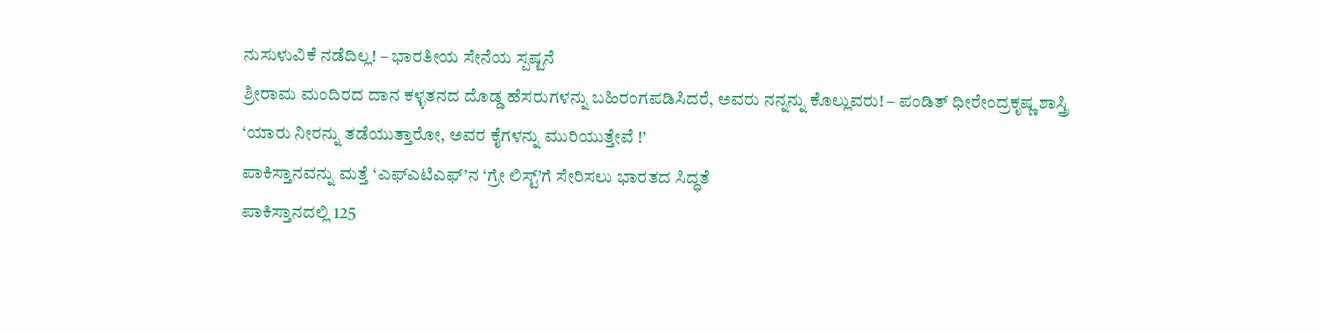ನುಸುಳುವಿಕೆ ನಡೆದಿಲ್ಲ! – ಭಾರತೀಯ ಸೇನೆಯ ಸ್ಪಷ್ಟನೆ
ಶ್ರೀರಾಮ ಮಂದಿರದ ದಾನ ಕಳ್ಳತನದ ದೊಡ್ಡ ಹೆಸರುಗಳನ್ನು ಬಹಿರಂಗಪಡಿಸಿದರೆ, ಅವರು ನನ್ನನ್ನು ಕೊಲ್ಲುವರು! – ಪಂಡಿತ್ ಧೀರೇಂದ್ರಕೃಷ್ಣ ಶಾಸ್ತ್ರಿ
‘ಯಾರು ನೀರನ್ನು ತಡೆಯುತ್ತಾರೋ, ಅವರ ಕೈಗಳನ್ನು ಮುರಿಯುತ್ತೇವೆ !’
ಪಾಕಿಸ್ತಾನವನ್ನು ಮತ್ತೆ ‘ಎಫ್ಎಟಿಎಫ್’ನ ‘ಗ್ರೇ ಲಿಸ್ಟ್’ಗೆ ಸೇರಿಸಲು ಭಾರತದ ಸಿದ್ಧತೆ
ಪಾಕಿಸ್ತಾನದಲ್ಲಿ 125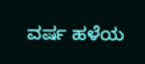ವರ್ಷ ಹಳೆಯ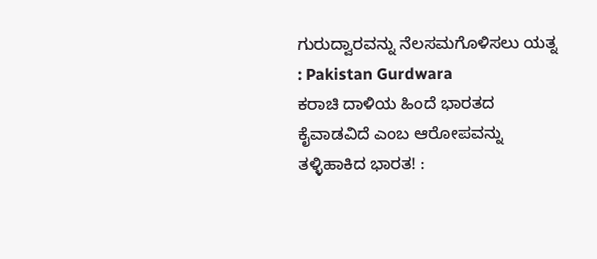ಗುರುದ್ವಾರವನ್ನು ನೆಲಸಮಗೊಳಿಸಲು ಯತ್ನ : Pakistan Gurdwara
ಕರಾಚಿ ದಾಳಿಯ ಹಿಂದೆ ಭಾರತದ ಕೈವಾಡವಿದೆ ಎಂಬ ಆರೋಪವನ್ನು ತಳ್ಳಿಹಾಕಿದ ಭಾರತ! :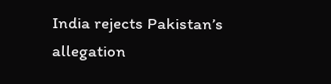India rejects Pakistan’s allegation